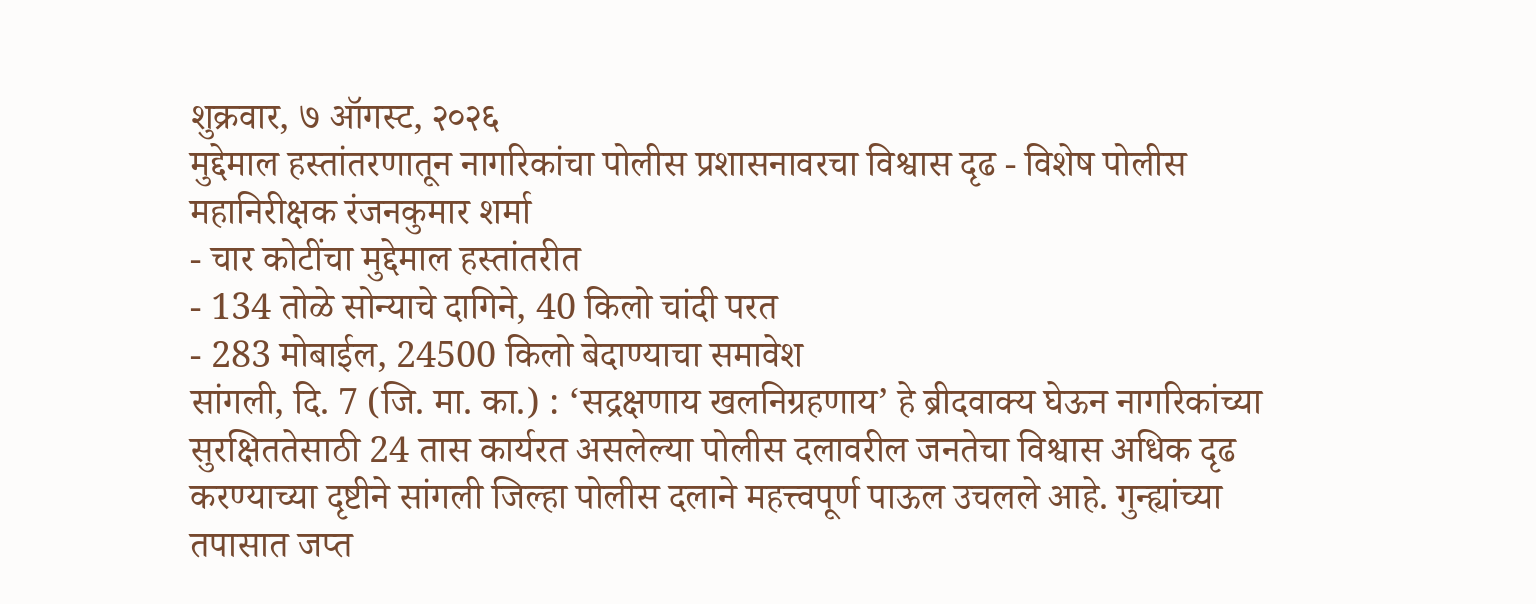शुक्रवार, ७ ऑगस्ट, २०२६
मुद्देमाल हस्तांतरणातून नागरिकांचा पोलीस प्रशासनावरचा विश्वास दृढ - विशेष पोलीस महानिरीक्षक रंजनकुमार शर्मा
- चार कोटींचा मुद्देमाल हस्तांतरीत
- 134 तोळे सोन्याचे दागिने, 40 किलो चांदी परत
- 283 मोबाईल, 24500 किलो बेदाण्याचा समावेश
सांगली, दि. 7 (जि. मा. का.) : ‘सद्रक्षणाय खलनिग्रहणाय’ हे ब्रीदवाक्य घेऊन नागरिकांच्या सुरक्षिततेसाठी 24 तास कार्यरत असलेल्या पोलीस दलावरील जनतेचा विश्वास अधिक दृढ करण्याच्या दृष्टीने सांगली जिल्हा पोलीस दलाने महत्त्वपूर्ण पाऊल उचलले आहे. गुन्ह्यांच्या तपासात जप्त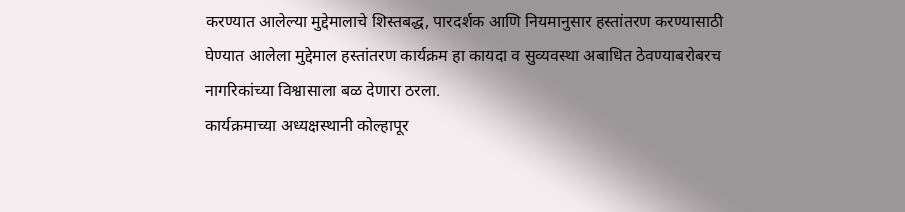करण्यात आलेल्या मुद्देमालाचे शिस्तबद्ध, पारदर्शक आणि नियमानुसार हस्तांतरण करण्यासाठी घेण्यात आलेला मुद्देमाल हस्तांतरण कार्यक्रम हा कायदा व सुव्यवस्था अबाधित ठेवण्याबरोबरच नागरिकांच्या विश्वासाला बळ देणारा ठरला.
कार्यक्रमाच्या अध्यक्षस्थानी कोल्हापूर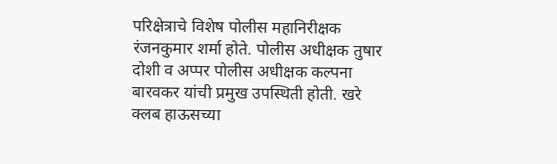परिक्षेत्राचे विशेष पोलीस महानिरीक्षक रंजनकुमार शर्मा होते. पोलीस अधीक्षक तुषार दोशी व अप्पर पोलीस अधीक्षक कल्पना बारवकर यांची प्रमुख उपस्थिती होती. खरे क्लब हाऊसच्या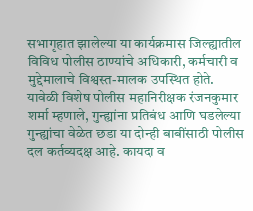सभागृहात झालेल्या या कार्यक्रमास जिल्ह्यातील विविध पोलीस ठाण्यांचे अधिकारी, कर्मचारी व मुद्देमालाचे विश्वस्त-मालक उपस्थित होते.
यावेळी विशेष पोलीस महानिरीक्षक रंजनकुमार शर्मा म्हणाले, गुन्ह्यांना प्रतिबंध आणि घडलेल्या गुन्ह्यांचा वेळेत छडा या दोन्ही बाबींसाठी पोलीस दल कर्तव्यदक्ष आहे. कायदा व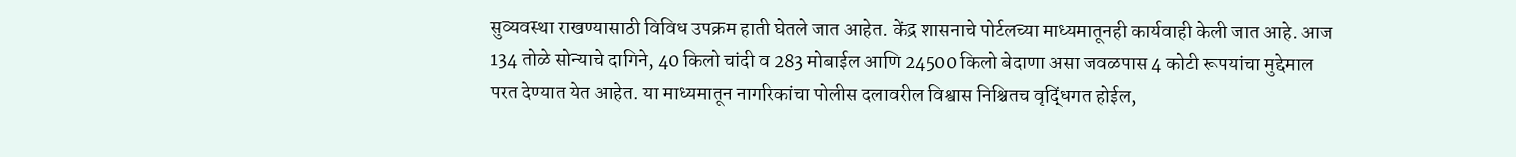सुव्यवस्था राखण्यासाठी विविध उपक्रम हाती घेतले जात आहेत. केंद्र शासनाचे पोर्टलच्या माध्यमातूनही कार्यवाही केली जात आहे. आज 134 तोळे सोन्याचे दागिने, 40 किलो चांदी व 283 मोबाईल आणि 24500 किलो बेदाणा असा जवळपास 4 कोटी रूपयांचा मुद्देमाल परत देण्यात येत आहेत. या माध्यमातून नागरिकांचा पोलीस दलावरील विश्वास निश्चितच वृद्धिंगत होईल,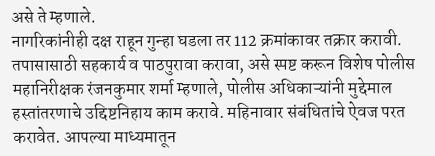असे ते म्हणाले.
नागरिकांनीही दक्ष राहून गुन्हा घडला तर 112 क्रमांकावर तक्रार करावी. तपासासाठी सहकार्य व पाठपुरावा करावा, असे स्पष्ट करून विशेष पोलीस महानिरीक्षक रंजनकुमार शर्मा म्हणाले, पोलीस अधिकाऱ्यांनी मुद्देमाल हस्तांतरणाचे उद्दिष्टनिहाय काम करावे. महिनावार संबंधितांचे ऐवज परत करावेत. आपल्या माध्यमातून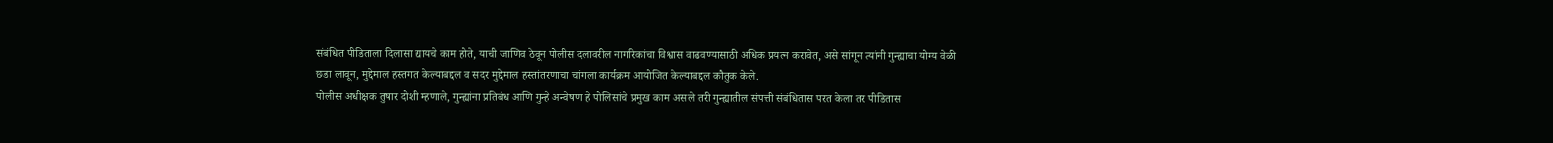संबंधित पीडिताला दिलासा द्यायचे काम होते, याची जाणिव ठेवून पोलीस दलावरील नागरिकांचा विश्वास वाढवण्यासाठी अधिक प्रयत्न करावेत, असे सांगून त्यांनी गुन्ह्याचा योग्य वेळी छडा लावून, मुद्देमाल हस्तगत केल्याबद्दल व सदर मुद्देमाल हस्तांतरणाचा चांगला कार्यक्रम आयोजित केल्याबद्दल कौतुक केले.
पोलीस अधीक्षक तुषार दोशी म्हणाले, गुन्ह्यांना प्रतिबंध आणि गुन्हे अन्वेषण हे पोलिसांचे प्रमुख काम असले तरी गुन्ह्यातील संपत्ती संबंधितास परत केला तर पीडितास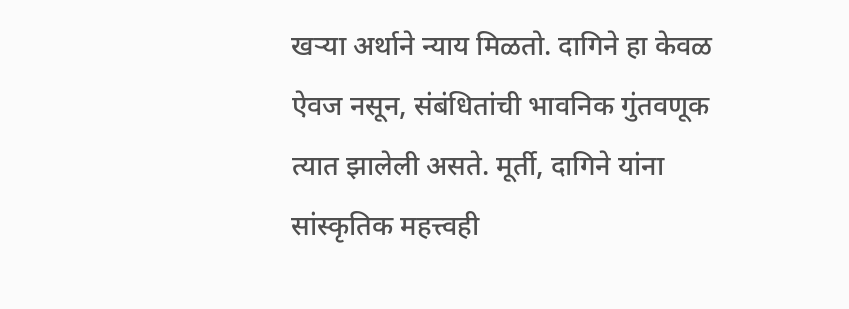खऱ्या अर्थाने न्याय मिळतो. दागिने हा केवळ ऐवज नसून, संबंधितांची भावनिक गुंतवणूक त्यात झालेली असते. मूर्ती, दागिने यांना सांस्कृतिक महत्त्वही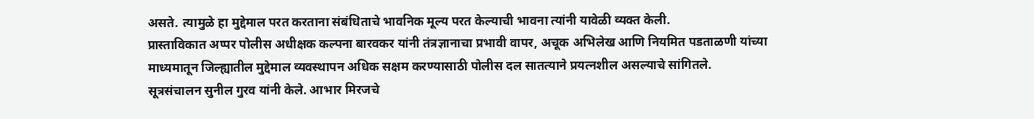असते. त्यामुळे हा मुद्देमाल परत करताना संबंधिताचे भावनिक मूल्य परत केल्याची भावना त्यांनी यावेळी व्यक्त केली.
प्रास्ताविकात अप्पर पोलीस अधीक्षक कल्पना बारवकर यांनी तंत्रज्ञानाचा प्रभावी वापर, अचूक अभिलेख आणि नियमित पडताळणी यांच्या माध्यमातून जिल्ह्यातील मुद्देमाल व्यवस्थापन अधिक सक्षम करण्यासाठी पोलीस दल सातत्याने प्रयत्नशील असल्याचे सांगितले.
सूत्रसंचालन सुनील गुरव यांनी केले. आभार मिरजचे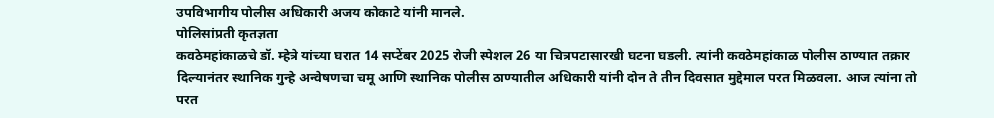उपविभागीय पोलीस अधिकारी अजय कोकाटे यांनी मानले.
पोलिसांप्रती कृतज्ञता
कवठेमहांकाळचे डॉ. म्हेत्रे यांच्या घरात 14 सप्टेंबर 2025 रोजी स्पेशल 26 या चित्रपटासारखी घटना घडली. त्यांनी कवठेमहांकाळ पोलीस ठाण्यात तक्रार दिल्यानंतर स्थानिक गुन्हे अन्वेषणचा चमू आणि स्थानिक पोलीस ठाण्यातील अधिकारी यांनी दोन ते तीन दिवसात मुद्देमाल परत मिळवला. आज त्यांना तो परत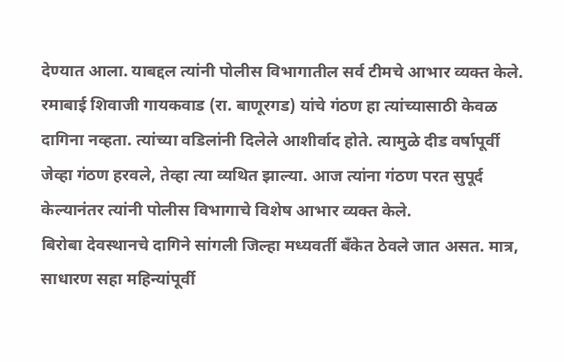देण्यात आला. याबद्दल त्यांनी पोलीस विभागातील सर्व टीमचे आभार व्यक्त केले.
रमाबाई शिवाजी गायकवाड (रा. बाणूरगड) यांचे गंठण हा त्यांच्यासाठी केवळ दागिना नव्हता. त्यांच्या वडिलांनी दिलेले आशीर्वाद होते. त्यामुळे दीड वर्षापूर्वी जेव्हा गंठण हरवले, तेव्हा त्या व्यथित झाल्या. आज त्यांना गंठण परत सुपूर्द केल्यानंतर त्यांनी पोलीस विभागाचे विशेष आभार व्यक्त केले.
बिरोबा देवस्थानचे दागिने सांगली जिल्हा मध्यवर्ती बँकेत ठेवले जात असत. मात्र, साधारण सहा महिन्यांपूर्वी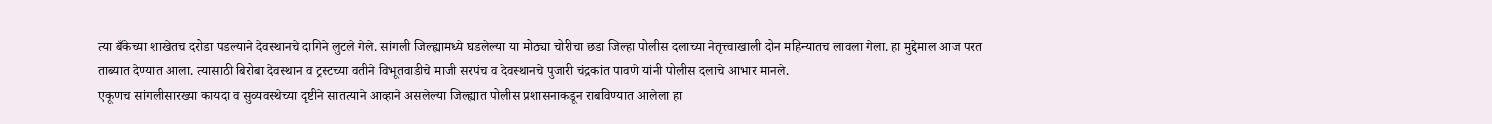त्या बँकेच्या शाखेतच दरोडा पडल्याने देवस्थानचे दागिने लुटले गेले. सांगली जिल्ह्यामध्ये घडलेल्या या मोठ्या चोरीचा छडा जिल्हा पोलीस दलाच्या नेतृत्त्वाखाली दोन महिन्यातच लावला गेला. हा मुद्देमाल आज परत ताब्यात देण्यात आला. त्यासाठी बिरोबा देवस्थान व ट्रस्टच्या वतीने विभूतवाडीचे माजी सरपंच व देवस्थानचे पुजारी चंद्रकांत पावणे यांनी पोलीस दलाचे आभार मानले.
एकूणच सांगलीसारख्या कायदा व सुव्यवस्थेच्या दृष्टीने सातत्याने आव्हाने असलेल्या जिल्ह्यात पोलीस प्रशासनाकडून राबविण्यात आलेला हा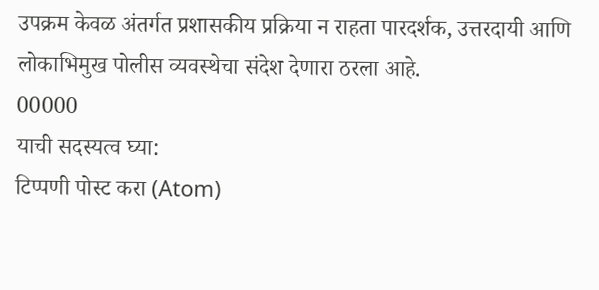उपक्रम केवळ अंतर्गत प्रशासकीय प्रक्रिया न राहता पारदर्शक, उत्तरदायी आणि लोकाभिमुख पोलीस व्यवस्थेचा संदेश देणारा ठरला आहे.
00000
याची सदस्यत्व घ्या:
टिप्पणी पोस्ट करा (Atom)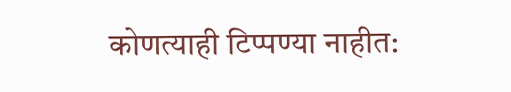कोणत्याही टिप्पण्या नाहीत: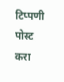टिप्पणी पोस्ट करा